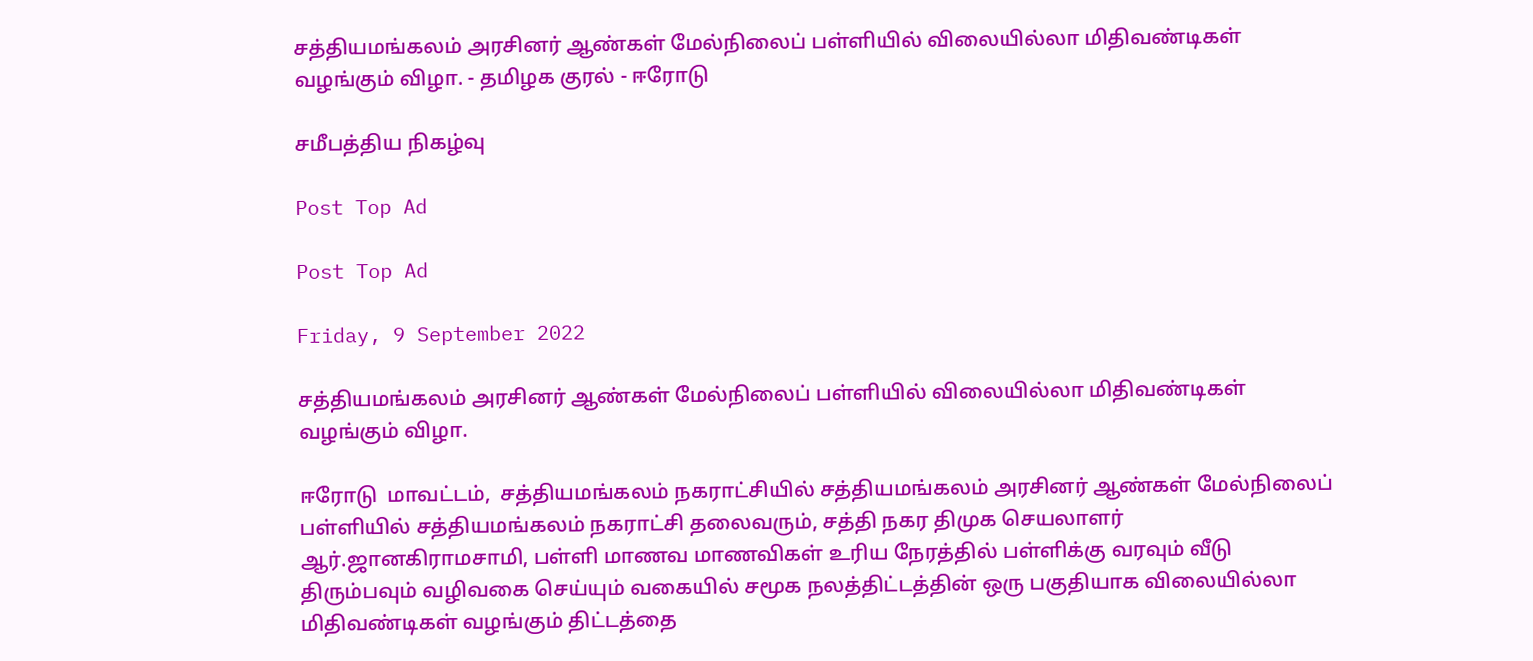சத்தியமங்கலம் அரசினர் ஆண்கள் மேல்நிலைப் பள்ளியில் விலையில்லா மிதிவண்டிகள் வழங்கும் விழா. - தமிழக குரல் - ஈரோடு

சமீபத்திய நிகழ்வு

Post Top Ad

Post Top Ad

Friday, 9 September 2022

சத்தியமங்கலம் அரசினர் ஆண்கள் மேல்நிலைப் பள்ளியில் விலையில்லா மிதிவண்டிகள் வழங்கும் விழா.

ஈரோடு  மாவட்டம்,  சத்தியமங்கலம் நகராட்சியில் சத்தியமங்கலம் அரசினர் ஆண்கள் மேல்நிலைப் பள்ளியில் சத்தியமங்கலம் நகராட்சி தலைவரும், சத்தி நகர திமுக செயலாளர் ஆர்.ஜானகிராமசாமி, பள்ளி மாணவ மாணவிகள் உரிய நேரத்தில் பள்ளிக்கு வரவும் வீடு திரும்பவும் வழிவகை செய்யும் வகையில் சமூக நலத்திட்டத்தின் ஒரு பகுதியாக விலையில்லா மிதிவண்டிகள் வழங்கும் திட்டத்தை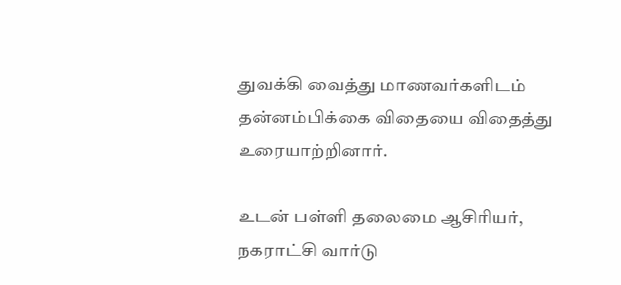துவக்கி வைத்து மாணவர்களிடம் தன்னம்பிக்கை விதையை விதைத்து உரையாற்றினார்.

உடன் பள்ளி தலைமை ஆசிரியர்,  நகராட்சி வார்டு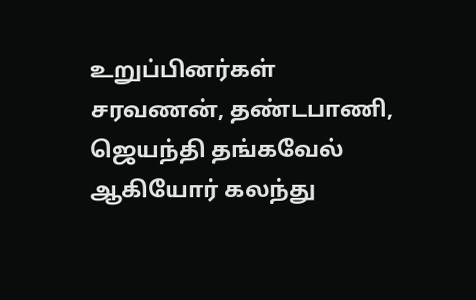உறுப்பினர்கள் சரவணன், தண்டபாணி, ஜெயந்தி தங்கவேல் ஆகியோர் கலந்து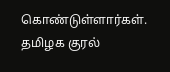கொண்டுள்ளார்கள். தமிழக குரல்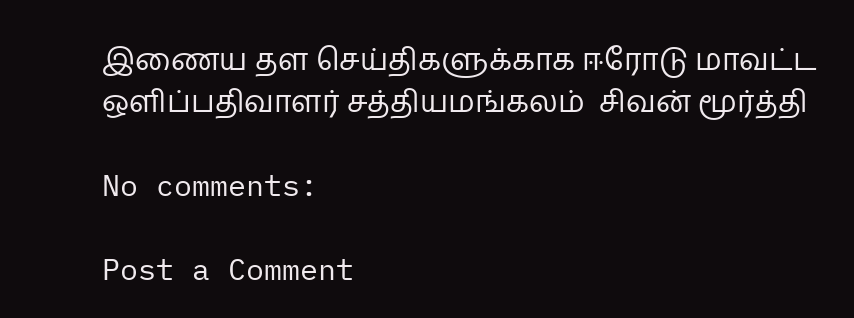இணைய தள செய்திகளுக்காக ஈரோடு மாவட்ட ஒளிப்பதிவாளர் சத்தியமங்கலம்  சிவன் மூர்த்தி

No comments:

Post a Comment